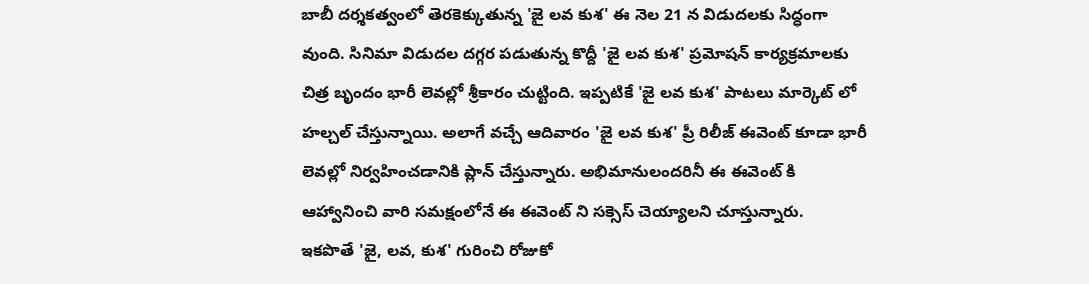బాబీ దర్శకత్వంలో తెరకెక్కుతున్న 'జై లవ కుశ' ఈ నెల 21 న విడుదలకు సిద్ధంగా వుంది. సినిమా విడుదల దగ్గర పడుతున్న కొద్దీ 'జై లవ కుశ' ప్రమోషన్ కార్యక్రమాలకు చిత్ర బృందం భారీ లెవల్లో శ్రీకారం చుట్టింది. ఇప్పటికే 'జై లవ కుశ' పాటలు మార్కెట్ లో హల్చల్ చేస్తున్నాయి. అలాగే వచ్చే ఆదివారం 'జై లవ కుశ' ప్రీ రిలీజ్ ఈవెంట్ కూడా భారీ లెవల్లో నిర్వహించడానికి ప్లాన్ చేస్తున్నారు. అభిమానులందరినీ ఈ ఈవెంట్ కి ఆహ్వానించి వారి సమక్షంలోనే ఈ ఈవెంట్ ని సక్సెస్ చెయ్యాలని చూస్తున్నారు.
ఇకపొతే 'జై, లవ, కుశ' గురించి రోజుకో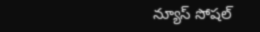న్యూస్ సోషల్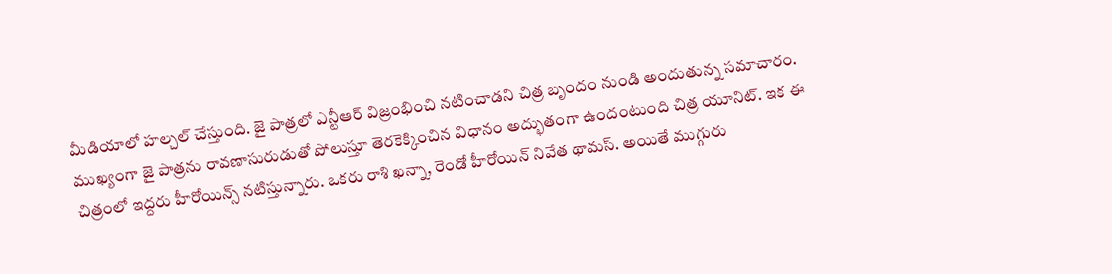మీడియాలో హల్చల్ చేస్తుంది. జై పాత్రలో ఎన్టీఆర్ విజ్రంభించి నటించాడని చిత్ర బృందం నుండి అందుతున్న సమాచారం. ముఖ్యంగా జై పాత్రను రావణాసురుడుతో పోలుస్తూ తెరకెక్కించిన విధానం అద్భుతంగా ఉందంటుంది చిత్ర యూనిట్. ఇక ఈ చిత్రంలో ఇద్దరు హీరోయిన్స్ నటిస్తున్నారు. ఒకరు రాశి ఖన్నా, రెండో హీరోయిన్ నివేత థామస్. అయితే ముగ్గురు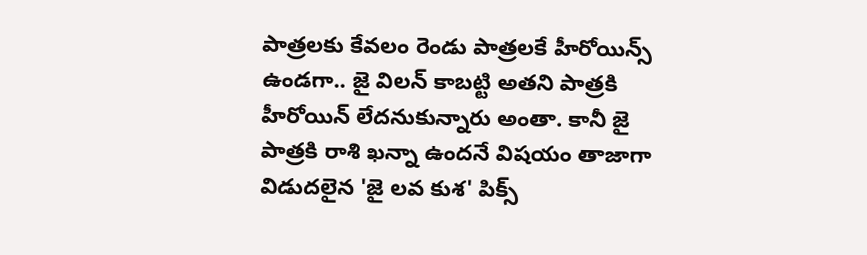పాత్రలకు కేవలం రెండు పాత్రలకే హీరోయిన్స్ ఉండగా.. జై విలన్ కాబట్టి అతని పాత్రకి హీరోయిన్ లేదనుకున్నారు అంతా. కానీ జై పాత్రకి రాశి ఖన్నా ఉందనే విషయం తాజాగా విడుదలైన 'జై లవ కుశ' పిక్స్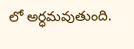లో అర్ధమవుతుంది.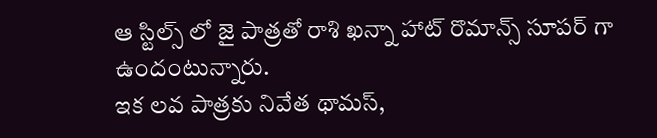ఆ స్టిల్స్ లో జై పాత్రతో రాశి ఖన్నా హాట్ రొమాన్స్ సూపర్ గా ఉందంటున్నారు.
ఇక లవ పాత్రకు నివేత థామస్,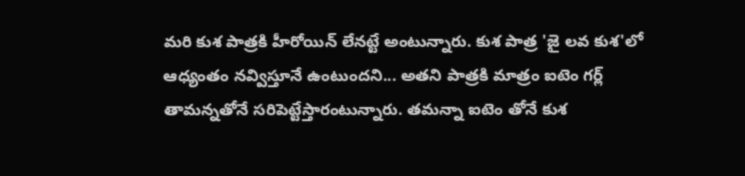మరి కుశ పాత్రకి హీరోయిన్ లేనట్టే అంటున్నారు. కుశ పాత్ర 'జై లవ కుశ'లో ఆధ్యంతం నవ్విస్తూనే ఉంటుందని... అతని పాత్రకి మాత్రం ఐటెం గర్ల్ తామన్నతోనే సరిపెట్టేస్తారంటున్నారు. తమన్నా ఐటెం తోనే కుశ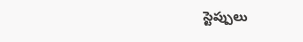స్టెప్పులు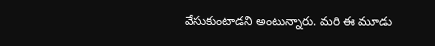వేసుకుంటాడని అంటున్నారు. మరి ఈ మూడు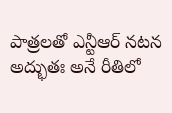పాత్రలతో ఎన్టీఆర్ నటన అద్భుతః అనే రీతిలో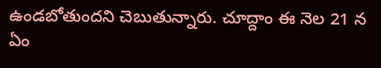ఉండబోతుందని చెబుతున్నారు. చూద్దాం ఈ నెల 21 న ఏం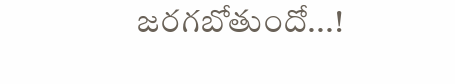జరగబోతుందో...!